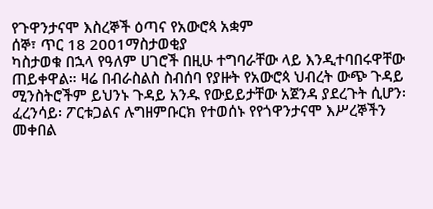የጉዋንታናሞ እስረኞች ዕጣና የአውሮጳ አቋም
ሰኞ፣ ጥር 18 2001ማስታወቂያ
ካስታወቁ በኋላ የዓለም ሀገሮች በዚሁ ተግባራቸው ላይ እንዲተባበሩዋቸው ጠይቀዋል። ዛሬ በብራስልስ ስብሰባ የያዙት የአውሮጳ ህብረት ውጭ ጉዳይ ሚንስትሮችም ይህንኑ ጉዳይ አንዱ የውይይታቸው አጀንዳ ያደረጉት ሲሆን፡ ፈረንሳይ፡ ፖርቱጋልና ሉግዘምቡርክ የተወሰኑ የየጎዋንታናሞ እሥረኞችን መቀበል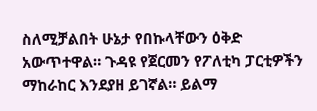ስለሚቻልበት ሁኔታ የበኩላቸውን ዕቅድ አውጥተዋል። ጉዳዩ የጀርመን የፖለቲካ ፓርቲዎችን ማከራከር እንደያዘ ይገኛል። ይልማ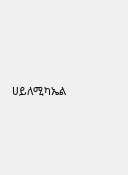ሀይለሚካኤል